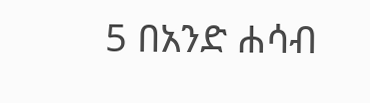5 በአንድ ሐሳብ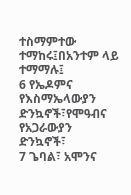ተስማምተው ተማከሩ፤በአንተም ላይ ተማማሉ፤
6 የኤዶምና የእስማኤላውያን ድንኳኖች፣የሞዓብና የአጋራውያን ድንኳኖች፣
7 ጌባል፣ አሞንና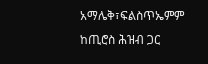አማሌቅ፣ፍልስጥኤምም ከጢሮስ ሕዝብ ጋር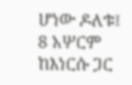ሆነው ዶለቱ፤
8 አሦርም ከእነርሱ ጋር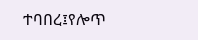ተባበረ፤የሎጥ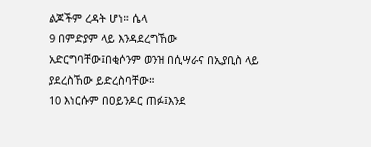ልጆችም ረዳት ሆነ። ሴላ
9 በምድያም ላይ እንዳደረግኸው አድርግባቸው፤በቂሶንም ወንዝ በሲሣራና በኢያቢስ ላይ ያደረስኸው ይድረስባቸው።
10 እነርሱም በዐይንዶር ጠፉ፤እንደ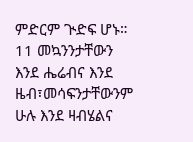ምድርም ጒድፍ ሆኑ።
11 መኳንንታቸውን እንደ ሔሬብና እንደ ዜብ፣መሳፍንታቸውንም ሁሉ እንደ ዛብሄልና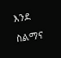እንደ ስልማና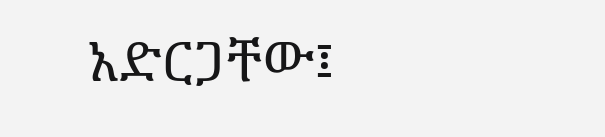አድርጋቸው፤